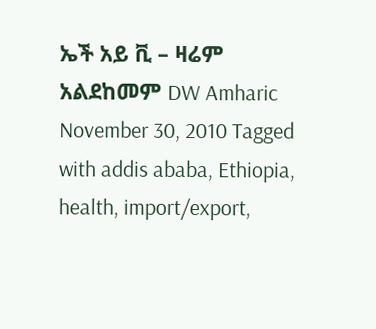ኤች አይ ቪ – ዛሬም አልደከመም DW Amharic November 30, 2010 Tagged with addis ababa, Ethiopia, health, import/export,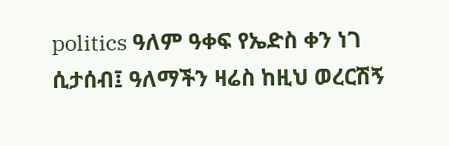politics ዓለም ዓቀፍ የኤድስ ቀን ነገ ሲታሰብ፤ ዓለማችን ዛሬስ ከዚህ ወረርሽኝ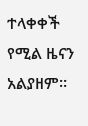ተላቀቀች የሚል ዜናን አልያዘም።